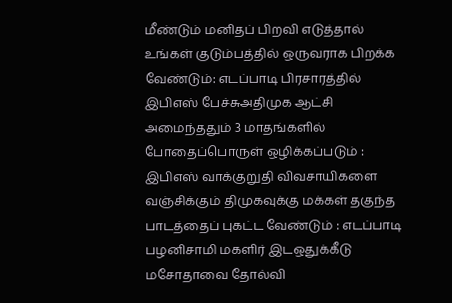மீண்டும் மனிதப் பிறவி எடுத்தால் உங்கள் குடும்பத்தில் ஒருவராக பிறக்க வேண்டும்: எடப்பாடி பிரசாரத்தில் இபிஎஸ் பேச்சுஅதிமுக ஆட்சி அமைந்ததும் 3 மாதங்களில் போதைப்பொருள் ஒழிக்கப்படும் : இபிஎஸ் வாக்குறுதி விவசாயிகளை வஞ்சிக்கும் திமுகவுக்கு மக்கள் தகுந்த பாடத்தைப் புகட்ட வேண்டும் : எடப்பாடி பழனிசாமி மகளிர் இடஒதுக்கீடு மசோதாவை தோல்வி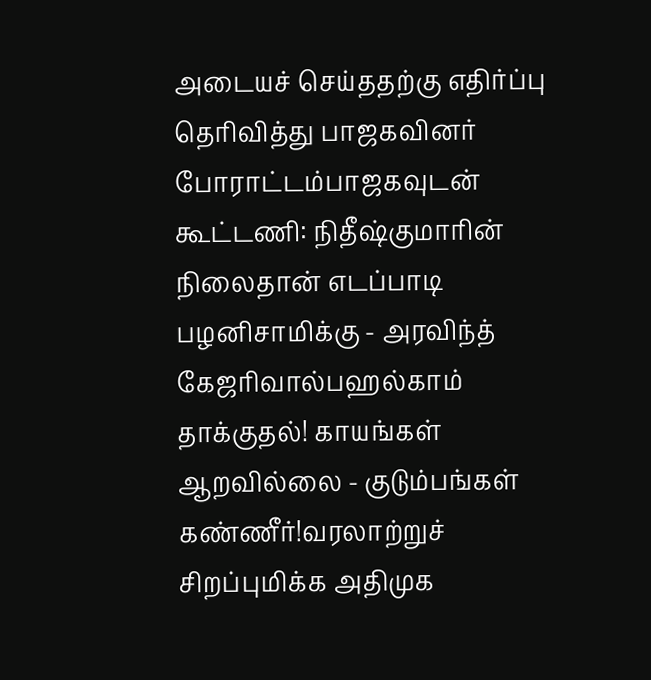அடையச் செய்ததற்கு எதிர்ப்பு தெரிவித்து பாஜகவினர் போராட்டம்பாஜகவுடன் கூட்டணி: நிதீஷ்குமாரின் நிலைதான் எடப்பாடி பழனிசாமிக்கு - அரவிந்த் கேஜரிவால்பஹல்காம் தாக்குதல்! காயங்கள் ஆறவில்லை - குடும்பங்கள் கண்ணீர்!வரலாற்றுச் சிறப்புமிக்க அதிமுக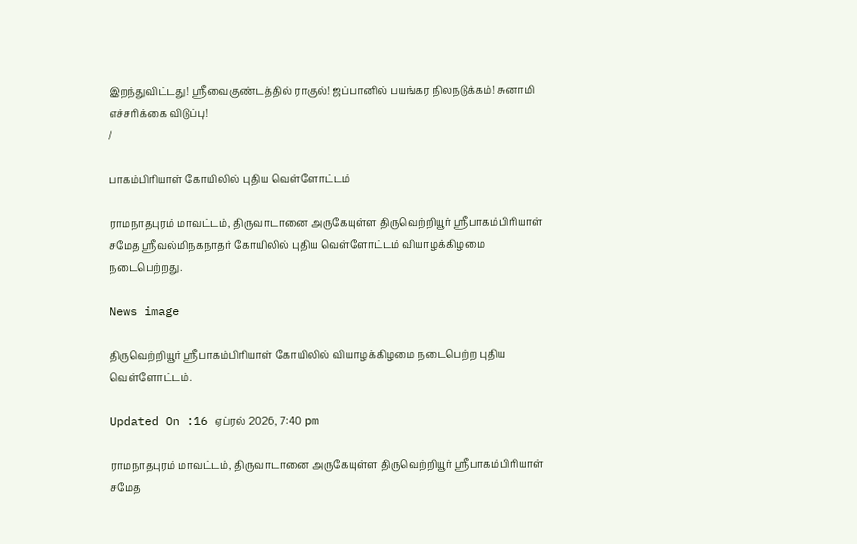இறந்துவிட்டது! ஸ்ரீவைகுண்டத்தில் ராகுல்! ஜப்பானில் பயங்கர நிலநடுக்கம்! சுனாமி எச்சரிக்கை விடுப்பு!
/

பாகம்பிரியாள் கோயிலில் புதிய வெள்ளோட்டம்

ராமநாதபுரம் மாவட்டம், திருவாடானை அருகேயுள்ள திருவெற்றியூர் ஸ்ரீபாகம்பிரியாள் சமேத ஸ்ரீவல்மிநகநாதர் கோயிலில் புதிய வெள்ளோட்டம் வியாழக்கிழமை நடைபெற்றது.

News image

திருவெற்றியூர் ஸ்ரீபாகம்பிரியாள் கோயிலில் வியாழக்கிழமை நடைபெற்ற புதிய வெள்ளோட்டம்.

Updated On :16 ஏப்ரல் 2026, 7:40 pm

ராமநாதபுரம் மாவட்டம், திருவாடானை அருகேயுள்ள திருவெற்றியூர் ஸ்ரீபாகம்பிரியாள் சமேத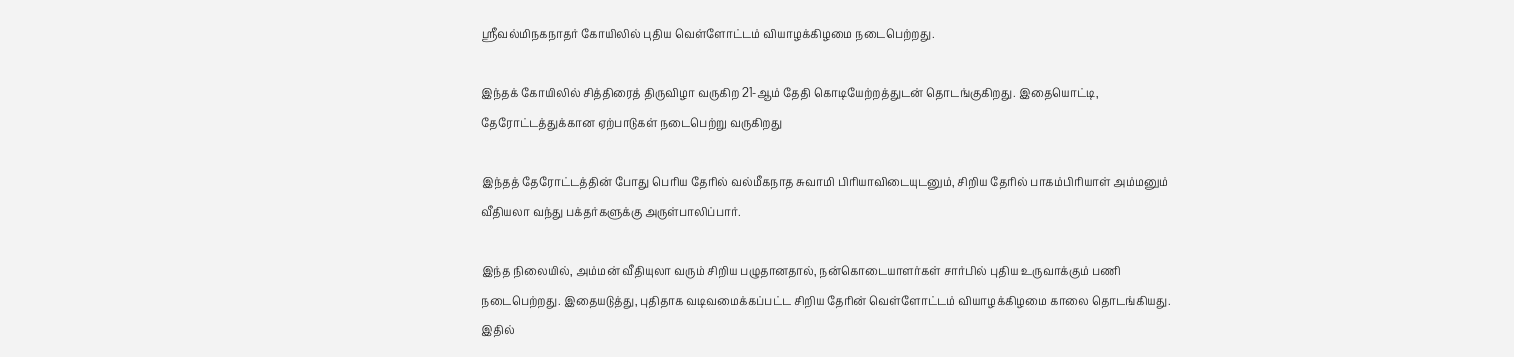ஸ்ரீவல்மிநகநாதர் கோயிலில் புதிய வெள்ளோட்டம் வியாழக்கிழமை நடைபெற்றது.

இந்தக் கோயிலில் சித்திரைத் திருவிழா வருகிற 21-ஆம் தேதி கொடியேற்றத்துடன் தொடங்குகிறது. இதையொட்டி, தேரோட்டத்துக்கான ஏற்பாடுகள் நடைபெற்று வருகிறது

இந்தத் தேரோட்டத்தின் போது பெரிய தேரில் வல்மீகநாத சுவாமி பிரியாவிடையுடனும், சிறிய தேரில் பாகம்பிரியாள் அம்மனும் வீதியலா வந்து பக்தர்களுக்கு அருள்பாலிப்பார்.

இந்த நிலையில், அம்மன் வீதியுலா வரும் சிறிய பழுதானதால், நன்கொடையாளர்கள் சார்பில் புதிய உருவாக்கும் பணி நடைபெற்றது. இதையடுத்து, புதிதாக வடிவமைக்கப்பட்ட சிறிய தேரின் வெள்ளோட்டம் வியாழக்கிழமை காலை தொடங்கியது. இதில்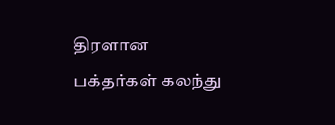திரளான பக்தர்கள் கலந்து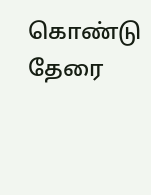கொண்டு தேரை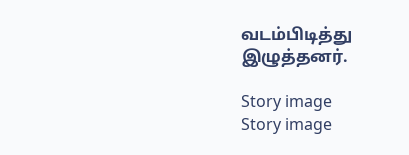வடம்பிடித்து இழுத்தனர்.

Story image
Story image